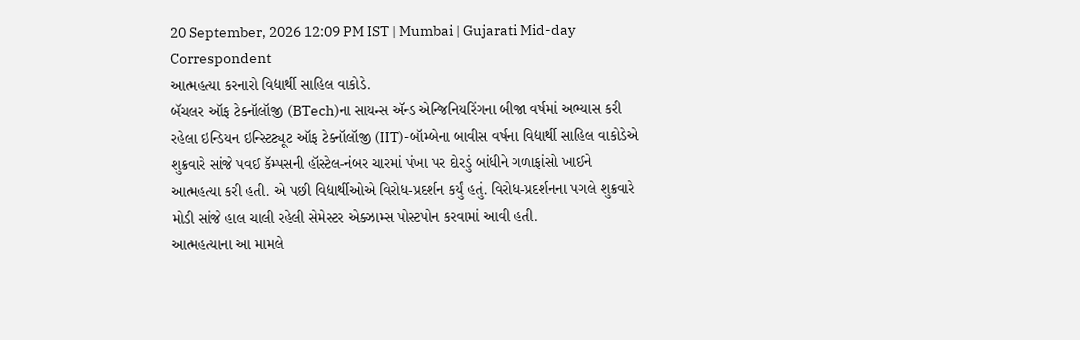20 September, 2026 12:09 PM IST | Mumbai | Gujarati Mid-day Correspondent
આત્મહત્યા કરનારો વિદ્યાર્થી સાહિલ વાકોડે.
બૅચલર ઑફ ટેક્નૉલૉજી (BTech)ના સાયન્સ ઍન્ડ એન્જિનિયરિંગના બીજા વર્ષમાં અભ્યાસ કરી રહેલા ઇન્ડિયન ઇન્સ્ટિટ્યૂટ ઑફ ટેક્નૉલૉજી (IIT)-બૉમ્બેના બાવીસ વર્ષના વિદ્યાર્થી સાહિલ વાકોડેએ શુક્રવારે સાંજે પવઈ કૅમ્પસની હૉસ્ટેલ-નંબર ચારમાં પંખા પર દોરડું બાંધીને ગળાફાંસો ખાઈને આત્મહત્યા કરી હતી. એ પછી વિદ્યાર્થીઓએ વિરોધ-પ્રદર્શન કર્યું હતું. વિરોધ-પ્રદર્શનના પગલે શુક્રવારે મોડી સાંજે હાલ ચાલી રહેલી સેમેસ્ટર એક્ઝામ્સ પોસ્ટપોન કરવામાં આવી હતી.
આત્મહત્યાના આ મામલે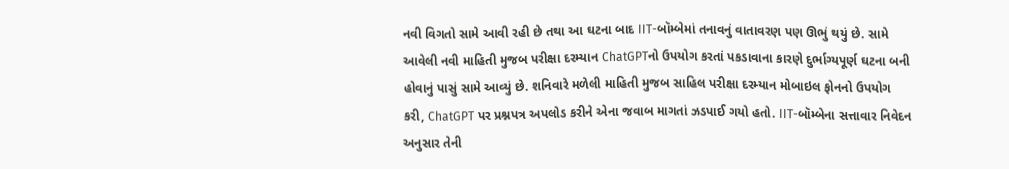નવી વિગતો સામે આવી રહી છે તથા આ ઘટના બાદ IIT-બૉમ્બેમાં તનાવનું વાતાવરણ પણ ઊભું થયું છે. સામે આવેલી નવી માહિતી મુજબ પરીક્ષા દરમ્યાન ChatGPTનો ઉપયોગ કરતાં પકડાવાના કારણે દુર્ભાગ્યપૂર્ણ ઘટના બની હોવાનું પાસું સામે આવ્યું છે. શનિવારે મળેલી માહિતી મુજબ સાહિલ પરીક્ષા દરમ્યાન મોબાઇલ ફોનનો ઉપયોગ કરી, ChatGPT પર પ્રશ્નપત્ર અપલોડ કરીને એના જવાબ માગતાં ઝડપાઈ ગયો હતો. IIT-બૉમ્બેના સત્તાવાર નિવેદન અનુસાર તેની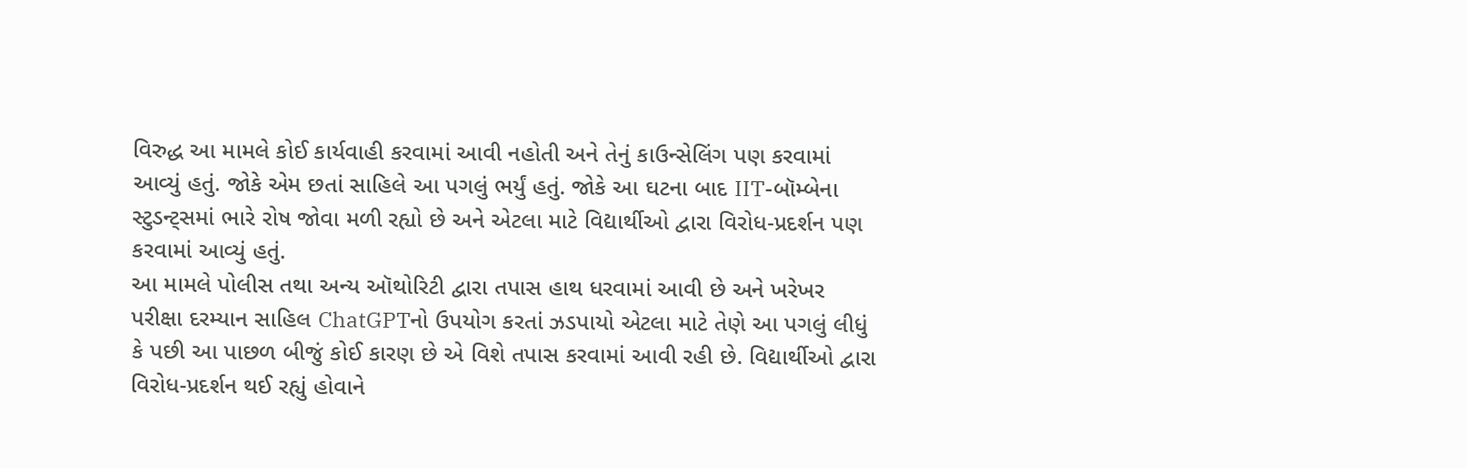વિરુદ્ધ આ મામલે કોઈ કાર્યવાહી કરવામાં આવી નહોતી અને તેનું કાઉન્સેલિંગ પણ કરવામાં આવ્યું હતું. જોકે એમ છતાં સાહિલે આ પગલું ભર્યું હતું. જોકે આ ઘટના બાદ IIT-બૉમ્બેના સ્ટુડન્ટ્સમાં ભારે રોષ જોવા મળી રહ્યો છે અને એટલા માટે વિદ્યાર્થીઓ દ્વારા વિરોધ-પ્રદર્શન પણ કરવામાં આવ્યું હતું.
આ મામલે પોલીસ તથા અન્ય ઑથોરિટી દ્વારા તપાસ હાથ ધરવામાં આવી છે અને ખરેખર પરીક્ષા દરમ્યાન સાહિલ ChatGPTનો ઉપયોગ કરતાં ઝડપાયો એટલા માટે તેણે આ પગલું લીધું કે પછી આ પાછળ બીજું કોઈ કારણ છે એ વિશે તપાસ કરવામાં આવી રહી છે. વિદ્યાર્થીઓ દ્વારા વિરોધ-પ્રદર્શન થઈ રહ્યું હોવાને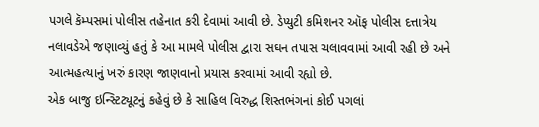પગલે કૅમ્પસમાં પોલીસ તહેનાત કરી દેવામાં આવી છે. ડેપ્યુટી કમિશનર ઑફ પોલીસ દત્તાત્રેય નલાવડેએ જણાવ્યું હતું કે આ મામલે પોલીસ દ્વારા સઘન તપાસ ચલાવવામાં આવી રહી છે અને આત્મહત્યાનું ખરું કારણ જાણવાનો પ્રયાસ કરવામાં આવી રહ્યો છે.
એક બાજુ ઇન્સ્ટિટ્યૂટનું કહેવું છે કે સાહિલ વિરુદ્ધ શિસ્તભંગનાં કોઈ પગલાં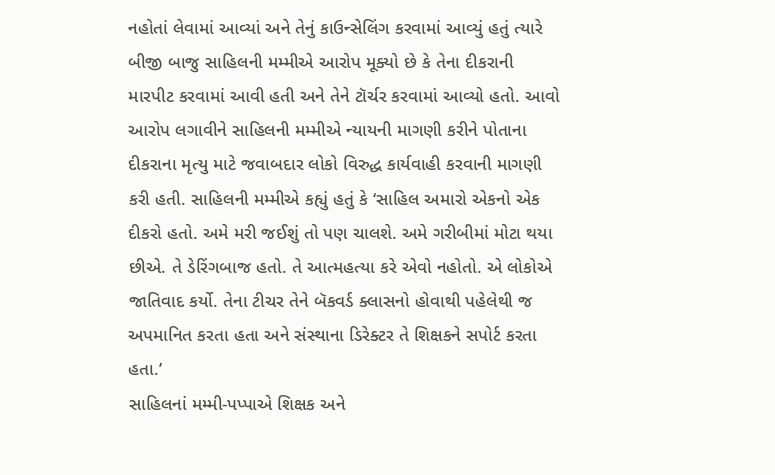નહોતાં લેવામાં આવ્યાં અને તેનું કાઉન્સેલિંગ કરવામાં આવ્યું હતું ત્યારે બીજી બાજુ સાહિલની મમ્મીએ આરોપ મૂક્યો છે કે તેના દીકરાની મારપીટ કરવામાં આવી હતી અને તેને ટૉર્ચર કરવામાં આવ્યો હતો. આવો આરોપ લગાવીને સાહિલની મમ્મીએ ન્યાયની માગણી કરીને પોતાના દીકરાના મૃત્યુ માટે જવાબદાર લોકો વિરુદ્ધ કાર્યવાહી કરવાની માગણી કરી હતી. સાહિલની મમ્મીએ કહ્યું હતું કે ‘સાહિલ અમારો એકનો એક દીકરો હતો. અમે મરી જઈશું તો પણ ચાલશે. અમે ગરીબીમાં મોટા થયા છીએ. તે ડેરિંગબાજ હતો. તે આત્મહત્યા કરે એવો નહોતો. એ લોકોએ જાતિવાદ કર્યો. તેના ટીચર તેને બૅકવર્ડ ક્લાસનો હોવાથી પહેલેથી જ અપમાનિત કરતા હતા અને સંસ્થાના ડિરેક્ટર તે શિક્ષકને સપોર્ટ કરતા હતા.’
સાહિલનાં મમ્મી-પપ્પાએ શિક્ષક અને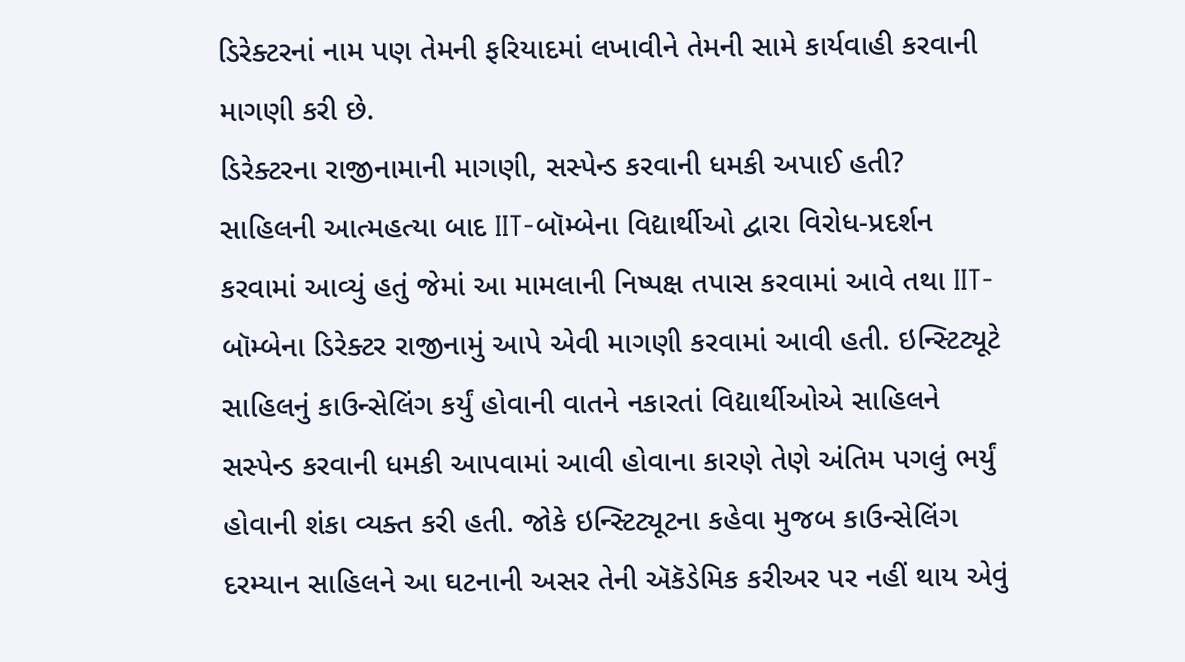ડિરેક્ટરનાં નામ પણ તેમની ફરિયાદમાં લખાવીને તેમની સામે કાર્યવાહી કરવાની માગણી કરી છે.
ડિરેક્ટરના રાજીનામાની માગણી, સસ્પેન્ડ કરવાની ધમકી અપાઈ હતી?
સાહિલની આત્મહત્યા બાદ IIT-બૉમ્બેના વિદ્યાર્થીઓ દ્વારા વિરોધ-પ્રદર્શન કરવામાં આવ્યું હતું જેમાં આ મામલાની નિષ્પક્ષ તપાસ કરવામાં આવે તથા IIT-બૉમ્બેના ડિરેક્ટર રાજીનામું આપે એવી માગણી કરવામાં આવી હતી. ઇન્સ્ટિટ્યૂટે સાહિલનું કાઉન્સેલિંગ કર્યું હોવાની વાતને નકારતાં વિદ્યાર્થીઓએ સાહિલને સસ્પેન્ડ કરવાની ધમકી આપવામાં આવી હોવાના કારણે તેણે અંતિમ પગલું ભર્યું હોવાની શંકા વ્યક્ત કરી હતી. જોકે ઇન્સ્ટિટ્યૂટના કહેવા મુજબ કાઉન્સેલિંગ દરમ્યાન સાહિલને આ ઘટનાની અસર તેની ઍકૅડેમિક કરીઅર પર નહીં થાય એવું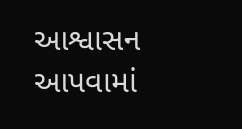આશ્વાસન આપવામાં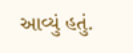આવ્યું હતું.